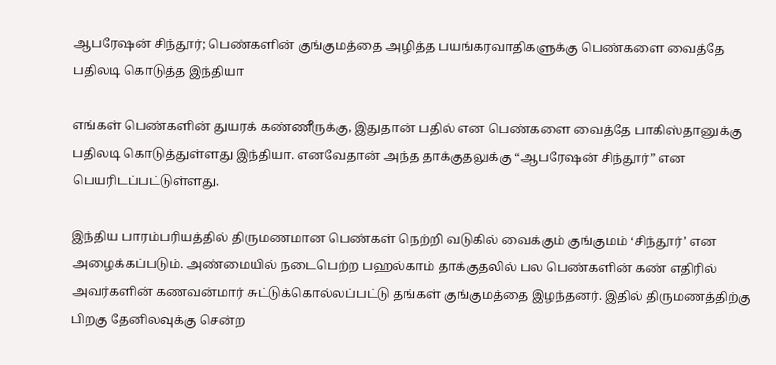ஆபரேஷன் சிந்தூர்; பெண்களின் குங்குமத்தை அழித்த பயங்கரவாதிகளுக்கு பெண்களை வைத்தே பதிலடி கொடுத்த இந்தியா

எங்கள் பெண்களின் துயரக் கண்ணீருக்கு, இதுதான் பதில் என பெண்களை வைத்தே பாகிஸ்தானுக்கு பதிலடி கொடுத்துள்ளது இந்தியா. எனவேதான் அந்த தாக்குதலுக்கு “ஆபரேஷன் சிந்தூர்” என பெயரிடப்பட்டுள்ளது.

இந்திய பாரம்பரியத்தில் திருமணமான பெண்கள் நெற்றி வடுகில் வைக்கும் குங்குமம் ‘சிந்தூர்’ என அழைக்கப்படும். அண்மையில் நடைபெற்ற பஹல்காம் தாக்குதலில் பல பெண்களின் கண் எதிரில் அவர்களின் கணவன்மார் சுட்டுக்கொல்லப்பட்டு தங்கள் குங்குமத்தை இழந்தனர். இதில் திருமணத்திற்கு பிறகு தேனிலவுக்கு சென்ற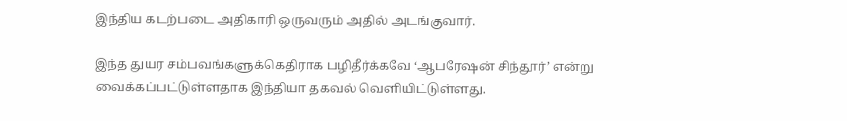இந்திய கடற்படை அதிகாரி ஒருவரும் அதில் அடங்குவார்.

இந்த துயர சம்பவங்களுக்கெதிராக பழிதீர்க்கவே ‘ஆபரேஷன் சிந்தூர்’ என்று வைக்கப்பட்டுள்ளதாக இந்தியா தகவல் வெளியிட்டுள்ளது.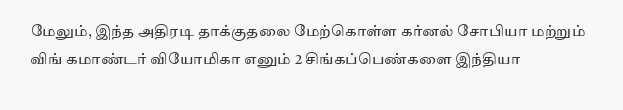மேலும், இந்த அதிரடி தாக்குதலை மேற்கொள்ள கர்னல் சோபியா மற்றும் விங் கமாண்டர் வியோமிகா எனும் 2 சிங்கப்பெண்களை இந்தியா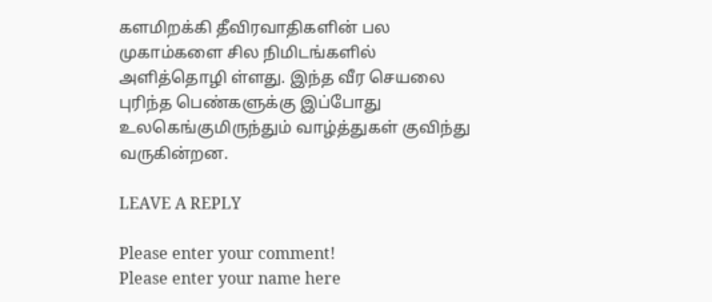களமிறக்கி தீவிரவாதிகளின் பல முகாம்களை சில நிமிடங்களில் அளித்தொழி ள்ளது. இந்த வீர செயலை புரிந்த பெண்களுக்கு இப்போது உலகெங்குமிருந்தும் வாழ்த்துகள் குவிந்து வருகின்றன.

LEAVE A REPLY

Please enter your comment!
Please enter your name here